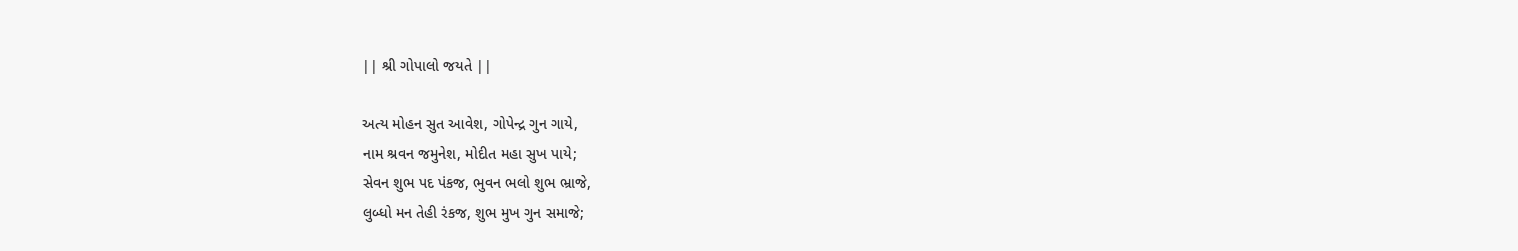|| શ્રી ગોપાલો જયતે ||

અત્ય મોહન સુત આવેશ, ગોપેન્દ્ર ગુન ગાયે,
નામ શ્રવન જમુનેશ, મોદીત મહા સુખ પાયે;
સેવન શુભ પદ પંકજ, ભુવન ભલો શુભ ભ્રાજે,
લુબ્ધો મન તેહી રંકજ, શુભ મુખ ગુન સમાજે;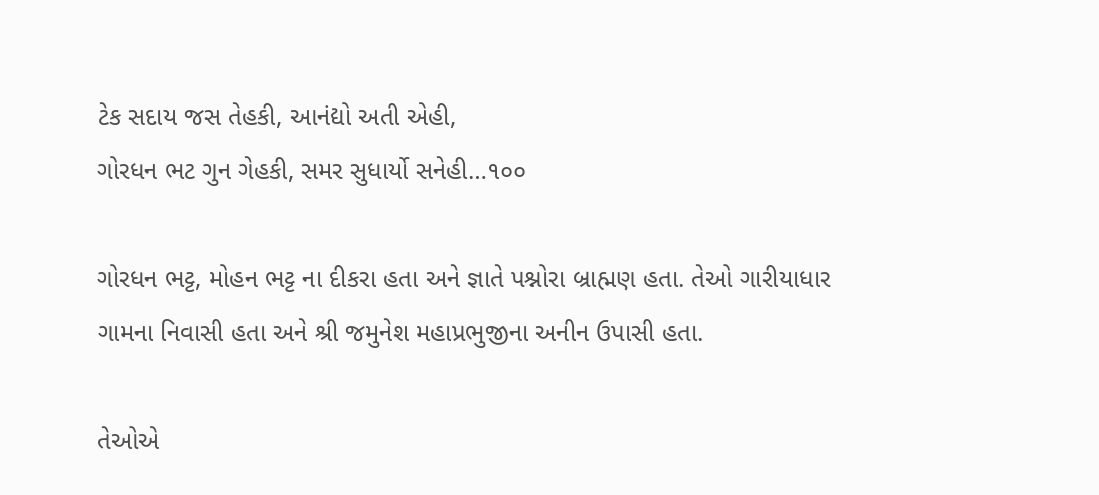ટેક સદાય જસ તેહકી, આનંદ્યો અતી એહી,
ગોરધન ભટ ગુન ગેહકી, સમર સુધાર્યો સનેહી…૧૦૦

ગોરધન ભટ્ટ, મોહન ભટ્ટ ના દીકરા હતા અને જ્ઞાતે પશ્નોરા બ્રાહ્મણ હતા. તેઓ ગારીયાધાર ગામના નિવાસી હતા અને શ્રી જમુનેશ મહાપ્રભુજીના અનીન ઉપાસી હતા.

તેઓએ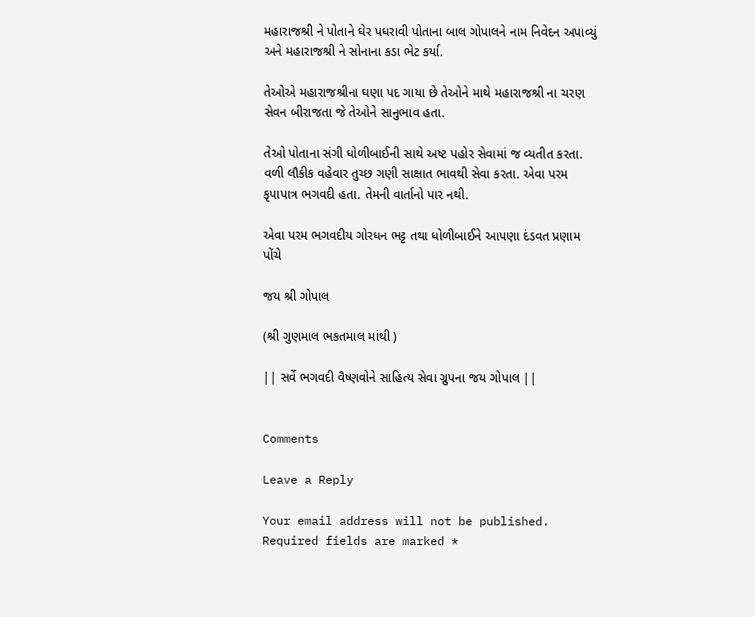મહારાજશ્રી ને પોતાને ઘેર પધરાવી પોતાના બાલ ગોપાલને નામ નિવેદન અપાવ્યું અને મહારાજશ્રી ને સોનાના કડા ભેટ કર્યા.

તેઓએ મહારાજશ્રીના ઘણા પદ ગાયા છે તેઓને માથે મહારાજશ્રી ના ચરણ સેવન બીરાજતા જે તેઓને સાનુભાવ હતા.

તેઓ પોતાના સંગી ધોળીબાઈની સાથે અષ્ટ પહોર સેવામાં જ વ્યતીત કરતા. વળી લૌકીક વહેવાર તુચ્છ ગણી સાક્ષાત ભાવથી સેવા કરતા. એવા પરમ કૃપાપાત્ર ભગવદી હતા. તેમની વાર્તાનો પાર નથી.

એવા પરમ ભગવદીય ગોરધન ભટ્ટ તથા ધોળીબાઈને આપણા દંડવત પ્રણામ પોંચે

જય શ્રી ગોપાલ

(શ્રી ગુણમાલ ભકતમાલ માંથી )

|| સર્વે ભગવદી વૈષ્ણવોને સાહિત્ય સેવા ગ્રુપના જય ગોપાલ ||


Comments

Leave a Reply

Your email address will not be published. Required fields are marked *